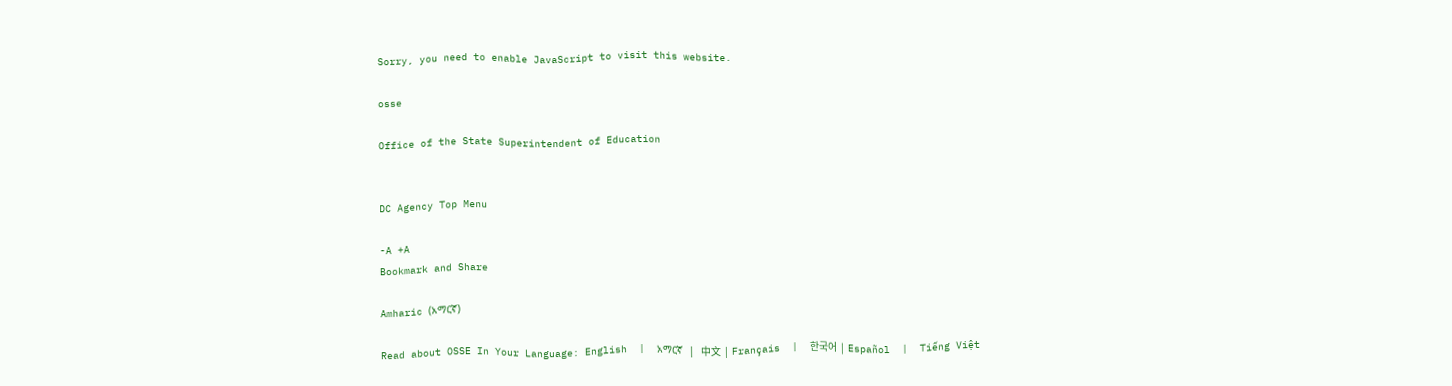Sorry, you need to enable JavaScript to visit this website.

osse

Office of the State Superintendent of Education


DC Agency Top Menu

-A +A
Bookmark and Share

Amharic (አማርኛ)

Read about OSSE In Your Language: English  |  አማርኛ  |  中文  |  Français  |  한국어  |  Español  |  Tiếng Việt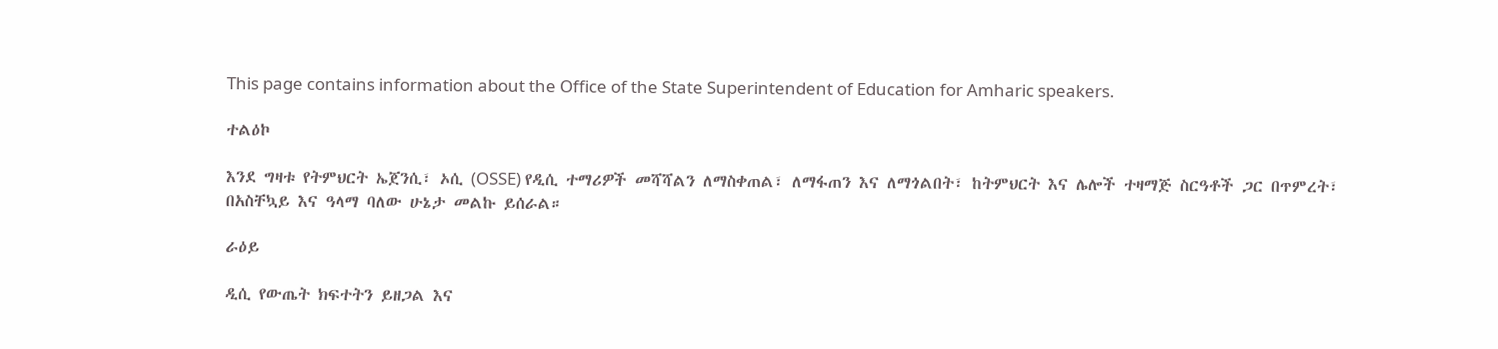This page contains information about the Office of the State Superintendent of Education for Amharic speakers.

ተልዕኮ

እንደ ግዛቱ የትምህርት ኤጀንሲ፣ ኦሲ (OSSE) የዲሲ ተማሪዎች መሻሻልን ለማስቀጠል፣ ለማፋጠን እና ለማጎልበት፣ ከትምህርት እና ሌሎች ተዛማጅ ስርዓቶች ጋር በጥምረት፣ በአስቸኳይ እና ዓላማ ባለው ሁኔታ መልኩ ይሰራል።

ራዕይ

ዲሲ የውጤት ክፍተትን ይዘጋል እና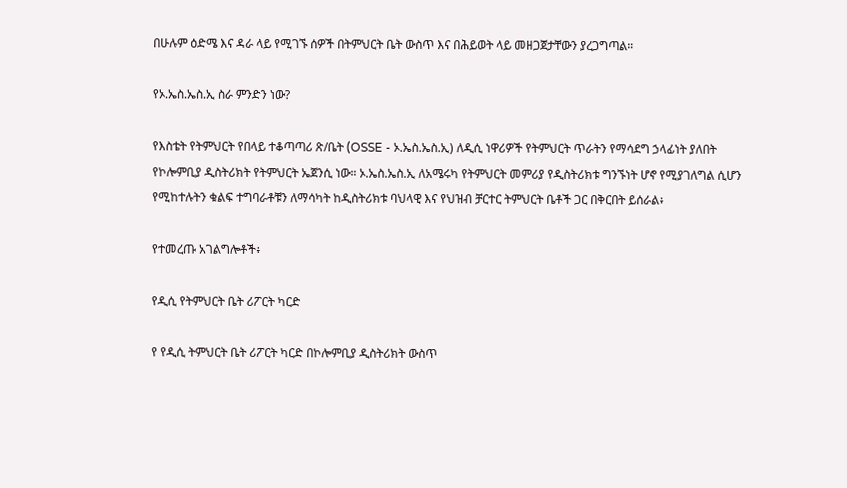በሁሉም ዕድሜ እና ዳራ ላይ የሚገኙ ሰዎች በትምህርት ቤት ውስጥ እና በሕይወት ላይ መዘጋጀታቸውን ያረጋግጣል።

የኦ.ኤስ.ኤስ.ኢ ስራ ምንድን ነው?

የእስቴት የትምህርት የበላይ ተቆጣጣሪ ጽ/ቤት (OSSE - ኦ.ኤስ.ኤስ.ኢ) ለዲሲ ነዋሪዎች የትምህርት ጥራትን የማሳደግ ኃላፊነት ያለበት የኮሎምቢያ ዲስትሪክት የትምህርት ኤጀንሲ ነው። ኦ.ኤስ.ኤስ.ኢ ለአሜሩካ የትምህርት መምሪያ የዲስትሪክቱ ግንኙነት ሆኖ የሚያገለግል ሲሆን የሚከተሉትን ቁልፍ ተግባራቶቹን ለማሳካት ከዲስትሪክቱ ባህላዊ እና የህዝብ ቻርተር ትምህርት ቤቶች ጋር በቅርበት ይሰራል፥

የተመረጡ አገልግሎቶች፥

የዲሲ የትምህርት ቤት ሪፖርት ካርድ

የ የዲሲ ትምህርት ቤት ሪፖርት ካርድ በኮሎምቢያ ዲስትሪክት ውስጥ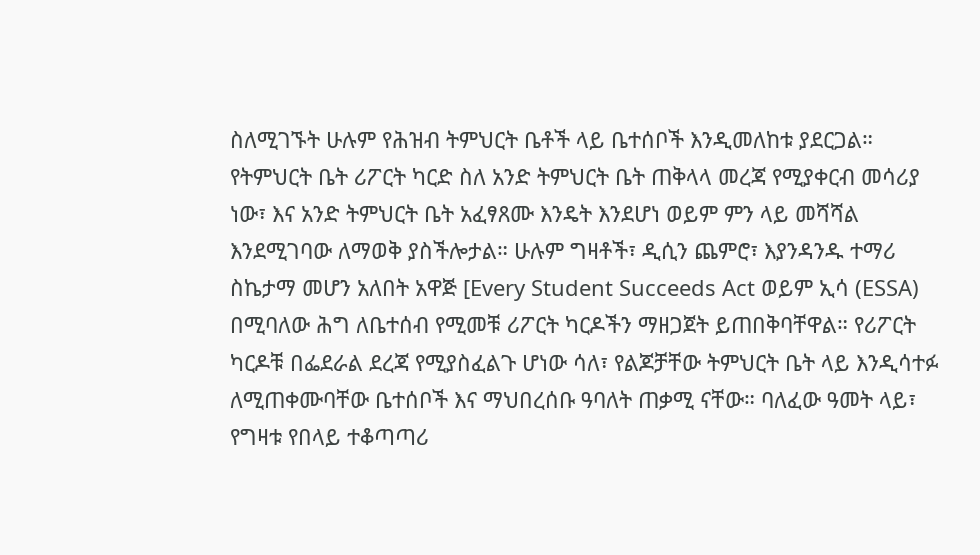ስለሚገኙት ሁሉም የሕዝብ ትምህርት ቤቶች ላይ ቤተሰቦች እንዲመለከቱ ያደርጋል። የትምህርት ቤት ሪፖርት ካርድ ስለ አንድ ትምህርት ቤት ጠቅላላ መረጃ የሚያቀርብ መሳሪያ ነው፣ እና አንድ ትምህርት ቤት አፈፃጸሙ እንዴት እንደሆነ ወይም ምን ላይ መሻሻል እንደሚገባው ለማወቅ ያስችሎታል። ሁሉም ግዛቶች፣ ዲሲን ጨምሮ፣ እያንዳንዱ ተማሪ ስኬታማ መሆን አለበት አዋጅ [Every Student Succeeds Act ወይም ኢሳ (ESSA) በሚባለው ሕግ ለቤተሰብ የሚመቹ ሪፖርት ካርዶችን ማዘጋጀት ይጠበቅባቸዋል። የሪፖርት ካርዶቹ በፌደራል ደረጃ የሚያስፈልጉ ሆነው ሳለ፣ የልጆቻቸው ትምህርት ቤት ላይ እንዲሳተፉ ለሚጠቀሙባቸው ቤተሰቦች እና ማህበረሰቡ ዓባለት ጠቃሚ ናቸው። ባለፈው ዓመት ላይ፣ የግዛቱ የበላይ ተቆጣጣሪ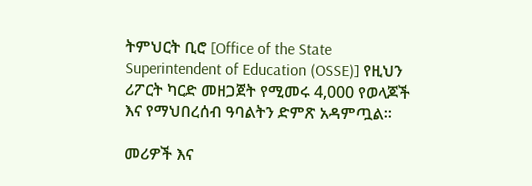ትምህርት ቢሮ [Office of the State Superintendent of Education (OSSE)] የዚህን ሪፖርት ካርድ መዘጋጀት የሚመሩ 4,000 የወላጆች እና የማህበረሰብ ዓባልትን ድምጽ አዳምጧል።

መሪዎች እና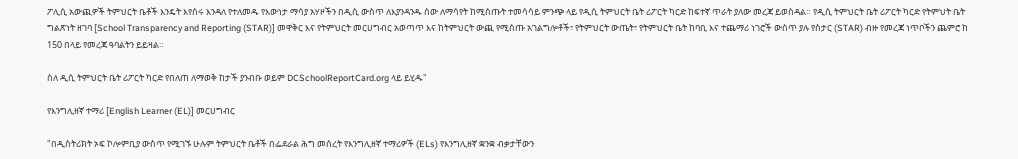ፖሊሲ አውጪዎች ትምህርት ቤቶች እንዴት እየሰሩ እንዳለ የተለመዱ የእውነታ ማሳያ አሃዞችን በዲሲ ውስጥ ለእያንዳንዱ ሰው ለማሳየት ከሚሰጡት ተመሳሳይ ምንጭ ላይ የዲሲ ትምህርት ቤት ሪፖርት ካርድ ከፍተኛ ጥራት ያለው መረጃ ይወስዳል። የዲሲ ትምህርት ቤት ሪፖርት ካርድ የትምህት ቤት ግልጽነት ዘገባ [School Transparency and Reporting (STAR)] መዋቅር እና የትምህርት መርሀግብር አወጣጥ እና ከትምህርት ውጪ የሚሰጡ አገልግሎቶች፣ የትምህርት ውጤት፣ የትምህርት ቤት ከባቢ እና ተጨማሪ ነገሮች ውስጥ ያሉ የስታር (STAR) ብዙ የመረጃ ነጥቦችን ጨምሮ ከ 150 በላይ የመረጃ ዓባልትን ይይዛል።

ስለ ዲሲ ትምህርት ቤት ሪፖርት ካርድ የበለጠ ለማወቅ ከታች ያንብቡ ወይም DCSchoolReportCard.org ላይ ይሂዱ"

የእንግሊዘኛ ተማሪ [English Learner (EL)] መርሀግብር

"በዲስትሪክት ኦፍ ኮሎምቢያ ውስጥ የሚገኙ ሁሉም ትምህርት ቤቶች በፌደራል ሕግ መሰረት የእንግሊዘኛ ተማሪዎች (ELs) የእንግሊዘኛ ቋንቋ ብቃታቸውን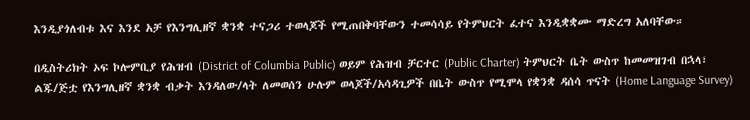እንዲያጎለብቱ እና እንደ አቻ የእንግሊዘኛ ቋንቋ ተናጋሪ ተወላጆች የሚጠበቅባቸውን ተመሳሳይ የትምህርት ፈተና እንዲቋቋሙ ማድረግ አለባቸው።

በዲስትሪክት ኦፍ ኮሎምቢያ የሕዝብ (District of Columbia Public) ወይም የሕዝብ ቻርተር (Public Charter) ትምህርት ቤት ውስጥ ከመመዝገብ በኋላ፣ ልጁ/ጅቷ የእንግሊዘኛ ቋንቋ ብቃት እንዳለው/ላት ለመወሰን ሁሉም ወላጆች/አሳዳጊዎች በቤት ውስጥ የሚሞላ የቋንቋ ዳሰሳ ጥናት (Home Language Survey)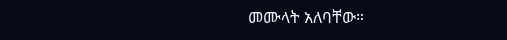መሙላት አለባቸው።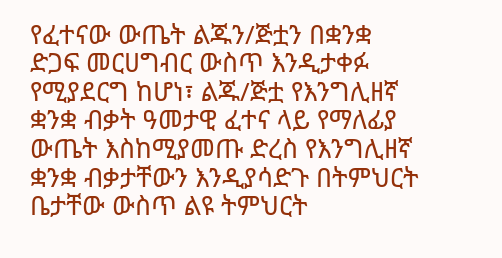የፈተናው ውጤት ልጁን/ጅቷን በቋንቋ ድጋፍ መርሀግብር ውስጥ እንዲታቀፉ የሚያደርግ ከሆነ፣ ልጁ/ጅቷ የእንግሊዘኛ ቋንቋ ብቃት ዓመታዊ ፈተና ላይ የማለፊያ ውጤት እስከሚያመጡ ድረስ የእንግሊዘኛ ቋንቋ ብቃታቸውን እንዲያሳድጉ በትምህርት ቤታቸው ውስጥ ልዩ ትምህርት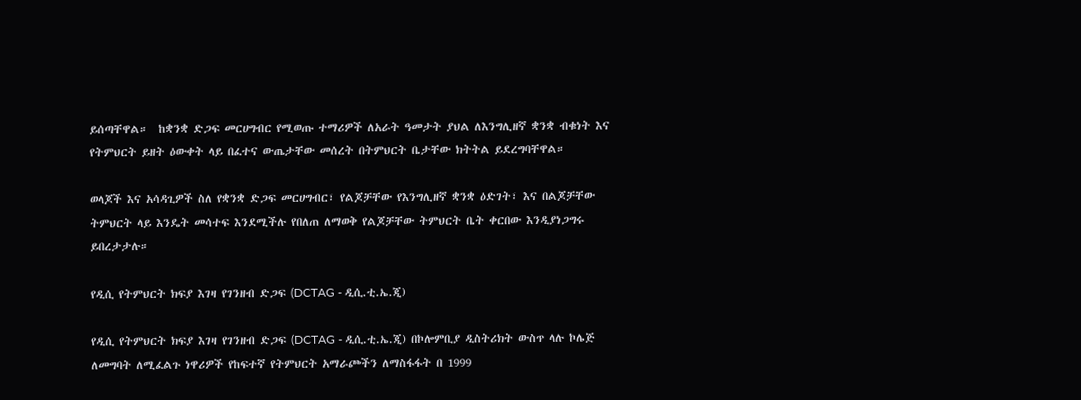ይሰጣቸዋል።  ከቋንቋ ድጋፍ መርሀግብር የሚወጡ ተማሪዎች ለአራት ዓመታት ያህል ለእንግሊዘኛ ቋንቋ ብቁነት እና የትምህርት ይዘት ዕውቀት ላይ በፈተና ውጤታቸው መሰረት በትምህርት ቤታቸው ክትትል ይደረግባቸዋል።

ወላጆች እና አሳዳጊዎች ስለ የቋንቋ ድጋፍ መርሀግብር፣ የልጆቻቸው የእንግሊዘኛ ቋንቋ ዕድገት፣ እና በልጆቻቸው ትምህርት ላይ እንዴት መሳተፍ እንደሚችሉ የበለጠ ለማወቅ የልጆቻቸው ትምህርት ቤት ቀርበው እንዲያነጋግሩ ይበረታታሉ።

የዲሲ የትምህርት ክፍያ እገዛ የገንዘብ ድጋፍ (DCTAG - ዲሲ.ቲ.ኤ.ጂ)

የዲሲ የትምህርት ክፍያ እገዛ የገንዘብ ድጋፍ (DCTAG - ዲሲ.ቲ.ኤ.ጂ) በኮሎምቢያ ዲስትሪክት ውስጥ ላሉ ኮሌጅ ለመግባት ለሚፈልጉ ነዋሪዎች የከፍተኛ የትምህርት አማራጮችን ለማስፋፋት በ 1999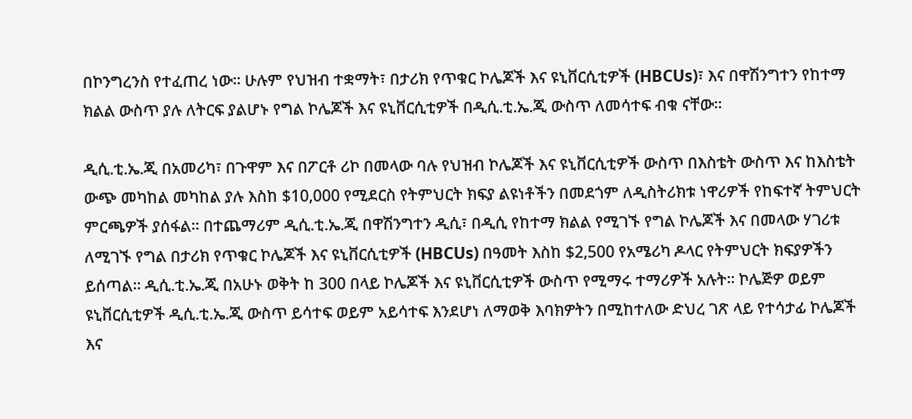በኮንግረንስ የተፈጠረ ነው። ሁሉም የህዝብ ተቋማት፣ በታሪክ የጥቁር ኮሌጆች እና ዩኒቨርሲቲዎች (HBCUs)፣ እና በዋሽንግተን የከተማ ክልል ውስጥ ያሉ ለትርፍ ያልሆኑ የግል ኮሌጆች እና ዩኒቨርሲቲዎች በዲሲ.ቲ.ኤ.ጂ ውስጥ ለመሳተፍ ብቁ ናቸው።

ዲሲ.ቲ.ኤ.ጂ በአመሪካ፣ በጉዋም እና በፖርቶ ሪኮ በመላው ባሉ የህዝብ ኮሌጆች እና ዩኒቨርሲቲዎች ውስጥ በእስቴት ውስጥ እና ከእስቴት ውጭ መካከል መካከል ያሉ እስከ $10,000 የሚደርስ የትምህርት ክፍያ ልዩነቶችን በመደጎም ለዲስትሪክቱ ነዋሪዎች የከፍተኛ ትምህርት ምርጫዎች ያሰፋል። በተጨማሪም ዲሲ.ቲ.ኤ.ጂ በዋሽንግተን ዲሲ፣ በዲሲ የከተማ ክልል የሚገኙ የግል ኮሌጆች እና በመላው ሃገሪቱ ለሚገኙ የግል በታሪክ የጥቁር ኮሌጆች እና ዩኒቨርሲቲዎች (HBCUs) በዓመት እስከ $2,500 የአሜሪካ ዶላር የትምህርት ክፍያዎችን ይሰጣል። ዲሲ.ቲ.ኤ.ጂ በአሁኑ ወቅት ከ 300 በላይ ኮሌጆች እና ዩኒቨርሲቲዎች ውስጥ የሚማሩ ተማሪዎች አሉት። ኮሌጅዎ ወይም ዩኒቨርሲቲዎች ዲሲ.ቲ.ኤ.ጂ ውስጥ ይሳተፍ ወይም አይሳተፍ እንደሆነ ለማወቅ እባክዎትን በሚከተለው ድህረ ገጽ ላይ የተሳታፊ ኮሌጆች እና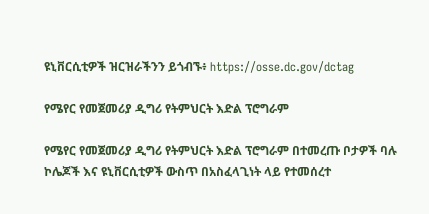ዩኒቨርሲቲዎች ዝርዝራችንን ይጎብኙ፥ https://osse.dc.gov/dctag

የሜየር የመጀመሪያ ዲግሪ የትምህርት እድል ፕሮግራም

የሜየር የመጀመሪያ ዲግሪ የትምህርት እድል ፕሮግራም በተመረጡ ቦታዎች ባሉ ኮሌጆች እና ዩኒቨርሲቲዎች ውስጥ በአስፈላጊነት ላይ የተመሰረተ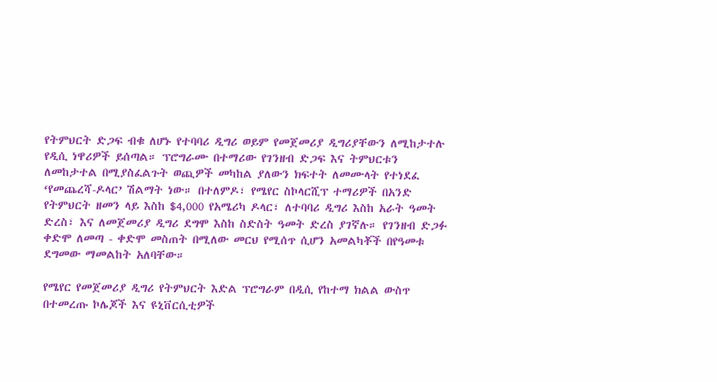የትምህርት ድጋፍ ብቁ ለሆኑ የተባባሪ ዲግሪ ወይም የመጀመሪያ ዲግሪያቸውን ለሚከታተሉ የዲሲ ነዋሪዎች ይሰጣል። ፕሮግራሙ በተማሪው የገንዘብ ድጋፍ እና ትምህርቱን ለመከታተል በሚያስፈልጉት ወጪዎች መካከል ያለውን ክፍተት ለመሙላት የተነደፈ ‘የመጨረሻ-ዶላር’ ሽልማት ነው። በተለምዶ፣ የሜየር ስኮላርሺፕ ተማሪዎች በአንድ የትምህርት ዘመን ላይ እስከ $4,000 የአሜሪካ ዶላር፣ ለተባባሪ ዲግሪ እስከ አራት ዓመት ድረስ፣ እና ለመጀመሪያ ዲግሪ ደግሞ እስከ ስድስት ዓመት ድረስ ያገኛሉ። የገንዘብ ድጋፉ ቀድሞ ለመጣ - ቀድሞ መስጠት በሚለው መርህ የሚሰጥ ሲሆን አመልካቾች በየዓመቱ ደግመው ማመልከት አለባቸው።

የሜየር የመጀመሪያ ዲግሪ የትምህርት እድል ፕሮግራም በዲሲ የከተማ ክልል ውስጥ በተመረጡ ኮሌጆች እና ዩኒቨርሲቲዎች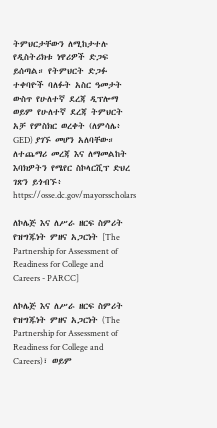ትምህርታቸውን ለሚከታተሉ የዲስትሪክቱ ነዋሪዎች ድጋፍ ይሰጣል። የትምህርት ድጋፉ ተቀባዮች ባለፉት አስር ዓመታት ውስጥ የሁለተኛ ደረጃ ዲፕሎማ ወይም የሁለተኛ ደረጃ ትምህርት አቻ የምስክር ወረቀት (ለምሳሌ፥ GED) ያገኙ መሆን አለባቸው። ለተጨማሪ መረጃ እና ለማመልከት እባክዎትን የሜየር ስኮላርሺፕ ድህረ ገጽን ይጎብኙ፥ https://osse.dc.gov/mayorsscholars

ለኮሌጅ እና ለሥራ ዘርፍ ስምሪት የዝግጁነት ምዘና አጋርነት [The Partnership for Assessment of Readiness for College and Careers - PARCC]

ለኮሌጅ እና ለሥራ ዘርፍ ስምሪት የዝግጁነት ምዘና አጋርነት (The Partnership for Assessment of Readiness for College and Careers)፣ ወይም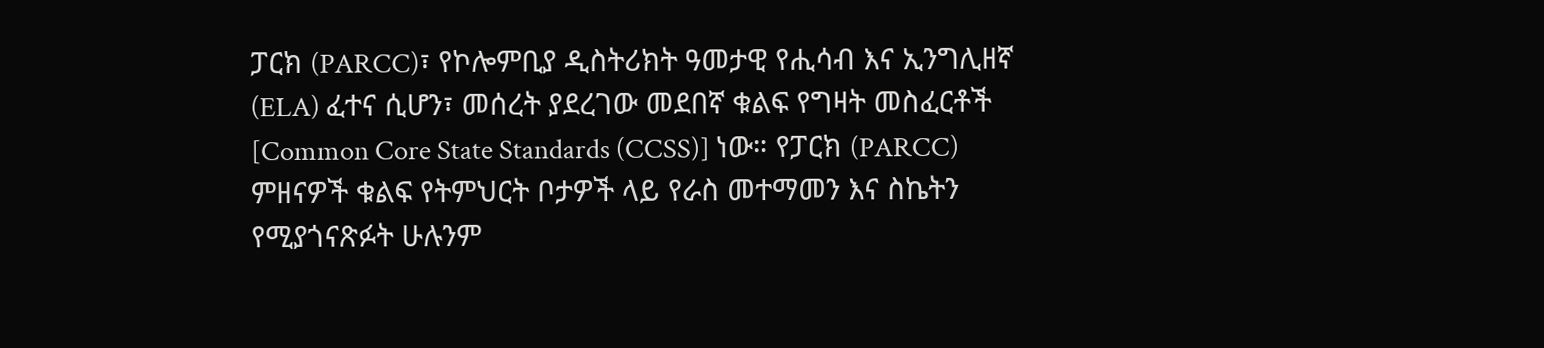ፓርክ (PARCC)፣ የኮሎምቢያ ዲስትሪክት ዓመታዊ የሒሳብ እና ኢንግሊዘኛ (ELA) ፈተና ሲሆን፣ መሰረት ያደረገው መደበኛ ቁልፍ የግዛት መስፈርቶች [Common Core State Standards (CCSS)] ነው። የፓርክ (PARCC) ምዘናዎች ቁልፍ የትምህርት ቦታዎች ላይ የራስ መተማመን እና ስኬትን የሚያጎናጽፉት ሁሉንም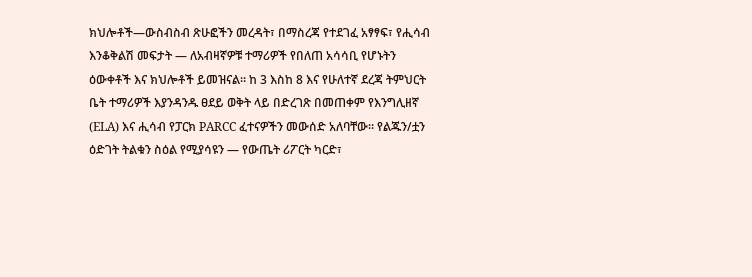ክህሎቶች—ውስብስብ ጽሁፎችን መረዳት፣ በማስረጃ የተደገፈ አፃፃፍ፣ የሒሳብ እንቆቅልሽ መፍታት — ለአብዛኛዎቹ ተማሪዎች የበለጠ አሳሳቢ የሆኑትን ዕውቀቶች እና ክህሎቶች ይመዝናል። ከ 3 እስከ 8 እና የሁለተኛ ደረጃ ትምህርት ቤት ተማሪዎች እያንዳንዱ ፀደይ ወቅት ላይ በድረገጽ በመጠቀም የእንግሊዘኛ (ELA) እና ሒሳብ የፓርክ PARCC ፈተናዎችን መውሰድ አለባቸው። የልጁን/ቷን ዕድገት ትልቁን ስዕል የሚያሳዩን — የውጤት ሪፖርት ካርድ፣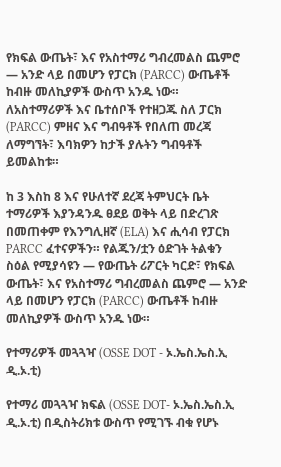የክፍል ውጤት፣ እና የአስተማሪ ግብረመልስ ጨምሮ — አንድ ላይ በመሆን የፓርክ (PARCC) ውጤቶች ከብዙ መለኪያዎች ውስጥ አንዱ ነው። ለአስተማሪዎች እና ቤተሰቦች የተዘጋጁ ስለ ፓርክ (PARCC) ምዘና እና ግብዓቶች የበለጠ መረጃ ለማግኘት፣ እባክዎን ከታች ያሉትን ግብዓቶች ይመልከቱ።

ከ 3 እስከ 8 እና የሁለተኛ ደረጃ ትምህርት ቤት ተማሪዎች እያንዳንዱ ፀደይ ወቅት ላይ በድረገጽ በመጠቀም የእንግሊዘኛ (ELA) እና ሒሳብ የፓርክ PARCC ፈተናዎችን። የልጁን/ቷን ዕድገት ትልቁን ስዕል የሚያሳዩን — የውጤት ሪፖርት ካርድ፣ የክፍል ውጤት፣ እና የአስተማሪ ግብረመልስ ጨምሮ — አንድ ላይ በመሆን የፓርክ (PARCC) ውጤቶች ከብዙ መለኪያዎች ውስጥ አንዱ ነው።

የተማሪዎች መጓጓዣ (OSSE DOT - ኦ.ኤስ.ኤስ.ኢ ዲ.ኦ.ቲ)

የተማሪ መጓጓዣ ክፍል (OSSE DOT- ኦ.ኤስ.ኤስ.ኢ ዲ.ኦ.ቲ) በዲስትሪክቱ ውስጥ የሚገኙ ብቁ የሆኑ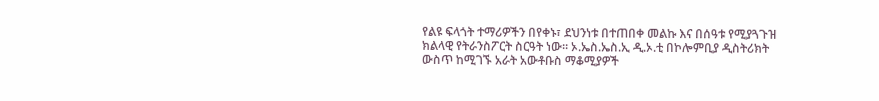የልዩ ፍላጎት ተማሪዎችን በየቀኑ፣ ደህንነቱ በተጠበቀ መልኩ እና በሰዓቱ የሚያጓጉዝ ክልላዊ የትራንስፖርት ስርዓት ነው። ኦ.ኤስ.ኤስ.ኢ ዲ.ኦ.ቲ በኮሎምቢያ ዲስትሪክት ውስጥ ከሚገኙ አራት አውቶቡስ ማቆሚያዎች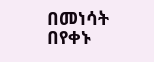በመነሳት በየቀኑ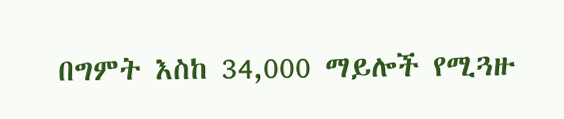በግምት እስከ 34,000 ማይሎች የሚጓዙ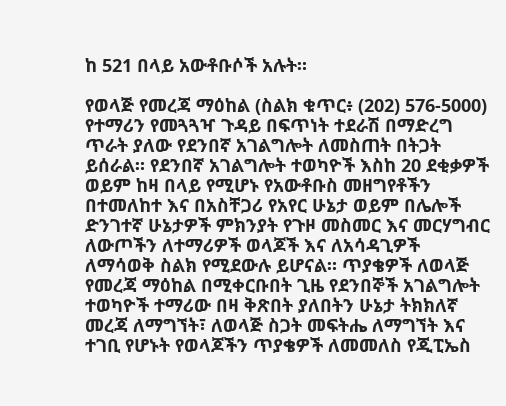ከ 521 በላይ አውቶቡሶች አሉት።

የወላጅ የመረጃ ማዕከል (ስልክ ቁጥር፥ (202) 576-5000) የተማሪን የመጓጓዣ ጉዳይ በፍጥነት ተደራሽ በማድረግ ጥራት ያለው የደንበኛ አገልግሎት ለመስጠት በትጋት ይሰራል። የደንበኛ አገልግሎት ተወካዮች እስከ 20 ደቂቃዎች ወይም ከዛ በላይ የሚሆኑ የአውቶቡስ መዘግየቶችን በተመለከተ እና በአስቸጋሪ የአየር ሁኔታ ወይም በሌሎች ድንገተኛ ሁኔታዎች ምክንያት የጉዞ መስመር እና መርሃግብር ለውጦችን ለተማሪዎች ወላጆች እና ለአሳዳጊዎች ለማሳወቅ ስልክ የሚደውሉ ይሆናል። ጥያቄዎች ለወላጅ የመረጃ ማዕከል በሚቀርቡበት ጊዜ የደንበኞች አገልግሎት ተወካዮች ተማሪው በዛ ቅጽበት ያለበትን ሁኔታ ትክክለኛ መረጃ ለማግኘት፣ ለወላጅ ስጋት መፍትሔ ለማግኘት እና ተገቢ የሆኑት የወላጆችን ጥያቄዎች ለመመለስ የጂፒኤስ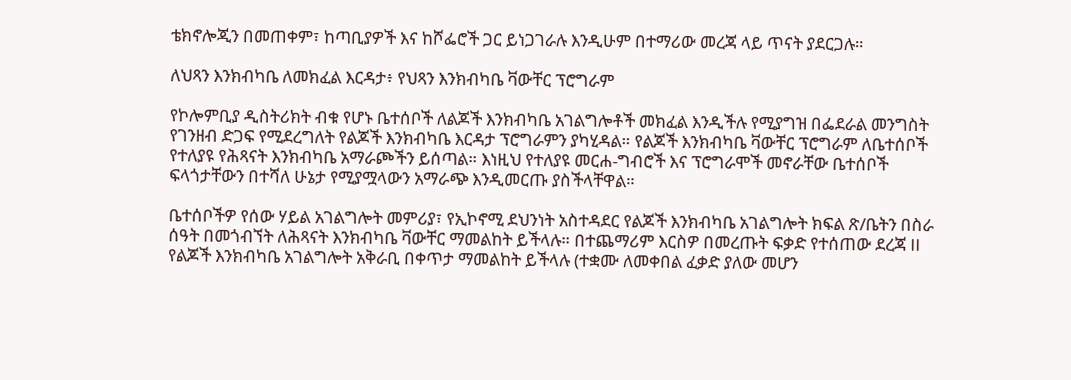ቴክኖሎጂን በመጠቀም፣ ከጣቢያዎች እና ከሾፌሮች ጋር ይነጋገራሉ እንዲሁም በተማሪው መረጃ ላይ ጥናት ያደርጋሉ።

ለህጻን እንክብካቤ ለመክፈል እርዳታ፥ የህጻን እንክብካቤ ቫውቸር ፕሮግራም

የኮሎምቢያ ዲስትሪክት ብቁ የሆኑ ቤተሰቦች ለልጆች እንክብካቤ አገልግሎቶች መክፈል እንዲችሉ የሚያግዝ በፌደራል መንግስት የገንዘብ ድጋፍ የሚደረግለት የልጆች እንክብካቤ እርዳታ ፕሮግራምን ያካሂዳል። የልጆች እንክብካቤ ቫውቸር ፕሮግራም ለቤተሰቦች የተለያዩ የሕጻናት እንክብካቤ አማራጮችን ይሰጣል። እነዚህ የተለያዩ መርሐ-ግብሮች እና ፕሮግራሞች መኖራቸው ቤተሰቦች ፍላጎታቸውን በተሻለ ሁኔታ የሚያሟላውን አማራጭ እንዲመርጡ ያስችላቸዋል።

ቤተሰቦችዎ የሰው ሃይል አገልግሎት መምሪያ፣ የኢኮኖሚ ደህንነት አስተዳደር የልጆች እንክብካቤ አገልግሎት ክፍል ጽ/ቤትን በስራ ሰዓት በመጎብኘት ለሕጻናት እንክብካቤ ቫውቸር ማመልከት ይችላሉ። በተጨማሪም እርስዎ በመረጡት ፍቃድ የተሰጠው ደረጃ II የልጆች እንክብካቤ አገልግሎት አቅራቢ በቀጥታ ማመልከት ይችላሉ (ተቋሙ ለመቀበል ፈቃድ ያለው መሆን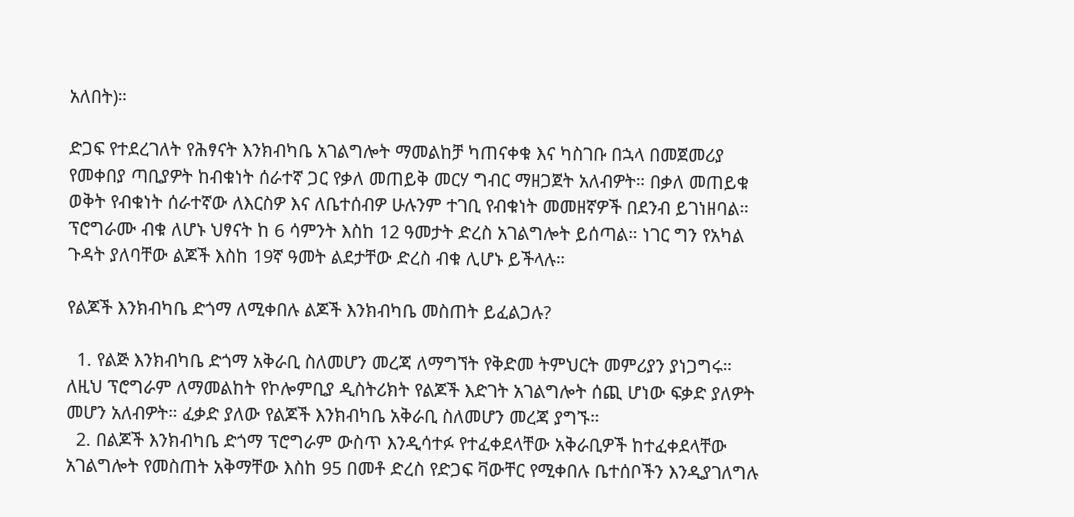አለበት)።

ድጋፍ የተደረገለት የሕፃናት እንክብካቤ አገልግሎት ማመልከቻ ካጠናቀቁ እና ካስገቡ በኋላ በመጀመሪያ የመቀበያ ጣቢያዎት ከብቁነት ሰራተኛ ጋር የቃለ መጠይቅ መርሃ ግብር ማዘጋጀት አለብዎት። በቃለ መጠይቁ ወቅት የብቁነት ሰራተኛው ለእርስዎ እና ለቤተሰብዎ ሁሉንም ተገቢ የብቁነት መመዘኛዎች በደንብ ይገነዘባል። ፕሮግራሙ ብቁ ለሆኑ ህፃናት ከ 6 ሳምንት እስከ 12 ዓመታት ድረስ አገልግሎት ይሰጣል። ነገር ግን የአካል ጉዳት ያለባቸው ልጆች እስከ 19ኛ ዓመት ልደታቸው ድረስ ብቁ ሊሆኑ ይችላሉ።

የልጆች እንክብካቤ ድጎማ ለሚቀበሉ ልጆች እንክብካቤ መስጠት ይፈልጋሉ?

  1. የልጅ እንክብካቤ ድጎማ አቅራቢ ስለመሆን መረጃ ለማግኘት የቅድመ ትምህርት መምሪያን ያነጋግሩ። ለዚህ ፕሮግራም ለማመልከት የኮሎምቢያ ዲስትሪክት የልጆች እድገት አገልግሎት ሰጪ ሆነው ፍቃድ ያለዎት መሆን አለብዎት። ፈቃድ ያለው የልጆች እንክብካቤ አቅራቢ ስለመሆን መረጃ ያግኙ።
  2. በልጆች እንክብካቤ ድጎማ ፕሮግራም ውስጥ እንዲሳተፉ የተፈቀደላቸው አቅራቢዎች ከተፈቀደላቸው አገልግሎት የመስጠት አቅማቸው እስከ 95 በመቶ ድረስ የድጋፍ ቫውቸር የሚቀበሉ ቤተሰቦችን እንዲያገለግሉ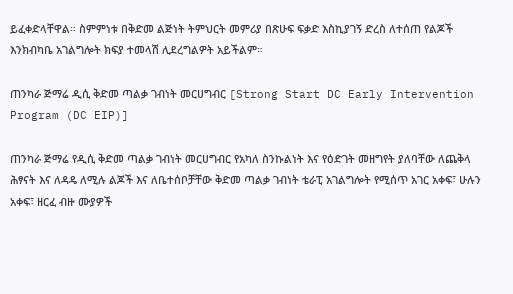ይፈቀድላቸዋል። ስምምነቱ በቅድመ ልጅነት ትምህርት መምሪያ በጽሁፍ ፍቃድ እስኪያገኝ ድረስ ለተሰጠ የልጆች እንክብካቤ አገልግሎት ክፍያ ተመላሽ ሊደረግልዎት አይችልም።

ጠንካራ ጅማሬ ዲሲ ቅድመ ጣልቃ ገብነት መርሀግብር [Strong Start DC Early Intervention Program (DC EIP)]

ጠንካራ ጅማሬ የዲሲ ቅድመ ጣልቃ ገብነት መርሀግብር የአካለ ስንኩልነት እና የዕድገት መዘግየት ያለባቸው ለጨቅላ ሕፃናት እና ለዳዴ ለሚሉ ልጆች እና ለቤተሰቦቻቸው ቅድመ ጣልቃ ገብነት ቴራፒ አገልግሎት የሚሰጥ አገር አቀፍ፣ ሁሉን አቀፍ፣ ዘርፈ ብዙ ሙያዎች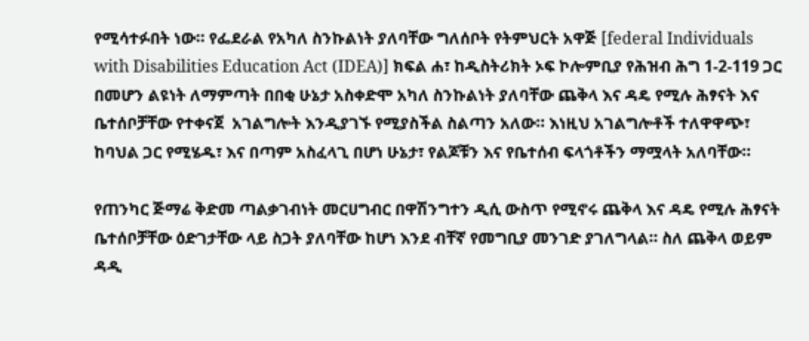የሚሳተፉበት ነው። የፌደራል የአካለ ስንኩልነት ያለባቸው ግለሰቦት የትምህርት አዋጅ [federal Individuals with Disabilities Education Act (IDEA)] ክፍል ሐ፣ ከዲስትሪክት ኦፍ ኮሎምቢያ የሕዝብ ሕግ 1-2-119 ጋር በመሆን ልዩነት ለማምጣት በበቂ ሁኔታ አስቀድሞ አካለ ስንኩልነት ያለባቸው ጨቅላ እና ዳዴ የሚሉ ሕፃናት እና ቤተሰቦቻቸው የተቀናጀ  አገልግሎት እንዲያገኙ የሚያስችል ስልጣን አለው። እነዚህ አገልግሎቶች ተለዋዋጭ፣ ከባህል ጋር የሚሄዱ፣ እና በጣም አስፈላጊ በሆነ ሁኔታ፣ የልጆቹን እና የቤተሰብ ፍላጎቶችን ማሟላት አለባቸው።

የጠንካር ጅማሬ ቅድመ ጣልቃገብነት መርሀግብር በዋሽንግተን ዲሲ ውስጥ የሚኖሩ ጨቅላ እና ዳዴ የሚሉ ሕፃናት ቤተሰቦቻቸው ዕድገታቸው ላይ ስጋት ያለባቸው ከሆነ እንደ ብቸኛ የመግቢያ መንገድ ያገለግላል። ስለ ጨቅላ ወይም ዳዲ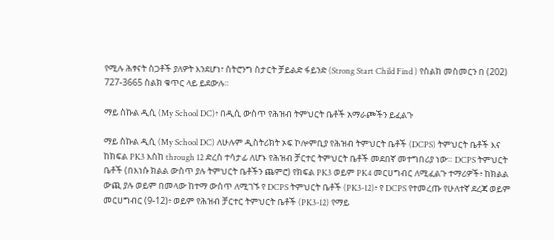የሚሉ ሕፃናት ስጋቶች ያለዎት እንደሆነ፣ ስትሮንግ ስታርት ቻይልድ ፋይንድ (Strong Start Child Find ) የስልክ መስመርን በ (202) 727-3665 ስልክ ቁጥር ላይ ይደውሉ።

ማይ ስኩል ዲሲ (My School DC)፥ በዲሲ ውስጥ የሕዝብ ትምህርት ቤቶች አማራጮችን ይፈልጉ

ማይ ስኩል ዲሲ (My School DC) ለሁሉም ዲስትሪክት ኦፍ ኮሎምቢያ የሕዝብ ትምህርት ቤቶች (DCPS) ትምህርት ቤቶች እና ከክፍል PK3 እስከ through 12 ድረስ ተሳታፊ ለሆኑ የሕዝብ ቻርተር ትምህርት ቤቶች መደበኛ መተግበሪያ ነው። DCPS ትምህርት ቤቶች (በእነሱ ክልል ውስጥ ያሉ ትምህርት ቤቶችን ጨምሮ) የክፍል PK3 ወይም PK4 መርሀግብር ለሚፈልጉ ተማሪዎች፥ ከክልል ውጪ ያሉ ወይም በመላው ከተማ ውስጥ ለሚገኙ የ DCPS ትምህርት ቤቶች (PK3-12)፥ የ DCPS የተመረጡ የሁለተኛ ደረጃ ወይም መርሀግብር (9-12)፥ ወይም የሕዝብ ቻርተር ትምህርት ቤቶች (PK3-12) የማይ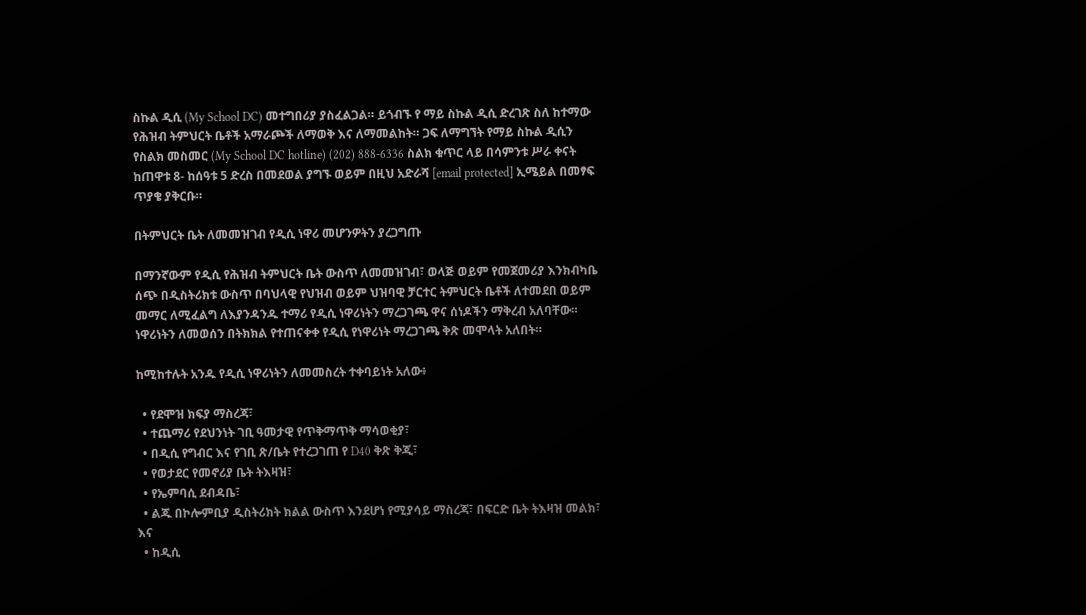ስኩል ዲሲ (My School DC) መተግበሪያ ያስፈልጋል። ይጎብኙ የ ማይ ስኩል ዲሲ ድረገጽ ስለ ከተማው የሕዝብ ትምህርት ቤቶች አማራጮች ለማወቅ እና ለማመልከት። ጋፍ ለማግኘት የማይ ስኩል ዲሲን የስልክ መስመር (My School DC hotline) (202) 888-6336 ስልክ ቁጥር ላይ በሳምንቱ ሥራ ቀናት ከጠዋቱ 8- ከሰዓቱ 5 ድረስ በመደወል ያግኙ ወይም በዚህ አድራሻ [email protected] ኢሜይል በመፃፍ ጥያቄ ያቅርቡ።

በትምህርት ቤት ለመመዝገብ የዲሲ ነዋሪ መሆንዎትን ያረጋግጡ

በማንኛውም የዲሲ የሕዝብ ትምህርት ቤት ውስጥ ለመመዝገብ፣ ወላጅ ወይም የመጀመሪያ እንክብካቤ ሰጭ በዲስትሪክቱ ውስጥ በባህላዊ የህዝብ ወይም ህዝባዊ ቻርተር ትምህርት ቤቶች ለተመደበ ወይም መማር ለሚፈልግ ለእያንዳንዱ ተማሪ የዲሲ ነዋሪነትን ማረጋገጫ ዋና ሰነዶችን ማቅረብ አለባቸው። ነዋሪነትን ለመወሰን በትክክል የተጠናቀቀ የዲሲ የነዋሪነት ማረጋገጫ ቅጽ መሞላት አለበት።

ከሚከተሉት አንዱ የዲሲ ነዋሪነትን ለመመስረት ተቀባይነት አለው፥

  • የደሞዝ ክፍያ ማስረጃ፣
  • ተጨማሪ የደህንነት ገቢ ዓመታዊ የጥቅማጥቅ ማሳወቂያ፣
  • በዲሲ የግብር እና የገቢ ጽ/ቤት የተረጋገጠ የ D40 ቅጽ ቅጂ፣
  • የወታደር የመኖሪያ ቤት ትእዛዝ፣
  • የኤምባሲ ደብዳቤ፣
  • ልጁ በኮሎምቢያ ዲስትሪክት ክልል ውስጥ እንደሆነ የሚያሳይ ማስረጃ፣ በፍርድ ቤት ትእዛዝ መልክ፣ እና
  • ከዲሲ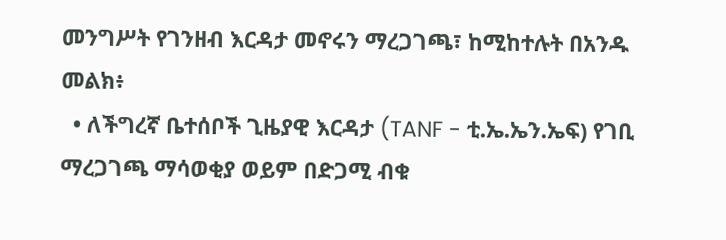መንግሥት የገንዘብ እርዳታ መኖሩን ማረጋገጫ፣ ከሚከተሉት በአንዱ መልክ፥
  • ለችግረኛ ቤተሰቦች ጊዜያዊ እርዳታ (TANF - ቲ.ኤ.ኤን.ኤፍ) የገቢ ማረጋገጫ ማሳወቂያ ወይም በድጋሚ ብቁ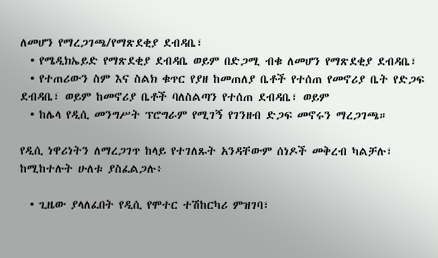ለመሆን የማረጋገጫ/የማጽደቂያ ደብዳቤ፣
  • የሜዲክኤይድ የማጽደቂያ ደብዳቤ ወይም በድጋሚ ብቁ ለመሆን የማጽደቂያ ደብዳቤ፣
  • የተጠሪውን ስም እና ስልክ ቁጥር የያዘ ከመጠለያ ቤቶች የተሰጠ የመኖሪያ ቤት የድጋፍ ደብዳቤ፣ ወይም ከመኖሪያ ቤቶች ባለስልጣን የተሰጠ ደብዳቤ፣ ወይም
  • ከሌላ የዲሲ መንግሥት ፕሮግራም የሚገኝ የገንዘብ ድጋፍ መኖሩን ማረጋገጫ።

የዲሲ ነዋሪነትን ለማረጋገጥ ከላይ የተገለጹት አንዳቸውም ሰነዶች መቅረብ ካልቻሉ፣ ከሚከተሉት ሁለቱ ያስፈልጋሉ፥

  • ጊዜው ያላለፈበት የዲሲ የሞተር ተሽከርካሪ ምዝገባ፣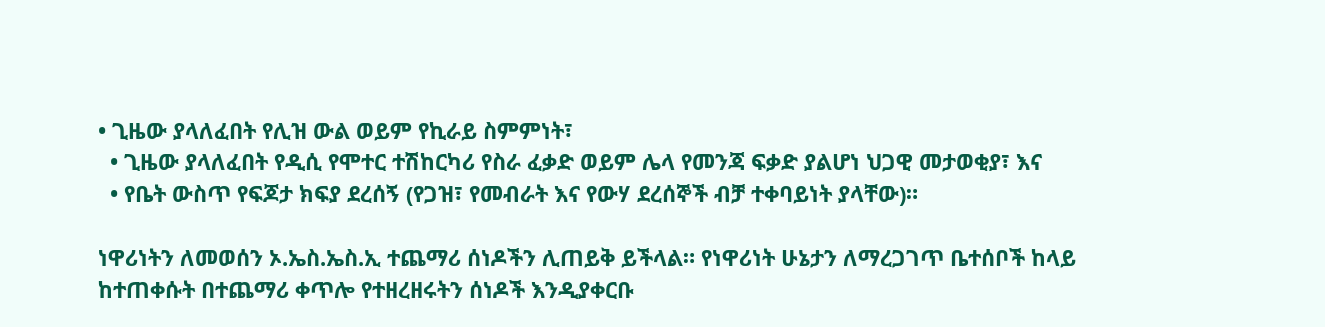• ጊዜው ያላለፈበት የሊዝ ውል ወይም የኪራይ ስምምነት፣
  • ጊዜው ያላለፈበት የዲሲ የሞተር ተሽከርካሪ የስራ ፈቃድ ወይም ሌላ የመንጃ ፍቃድ ያልሆነ ህጋዊ መታወቂያ፣ እና
  • የቤት ውስጥ የፍጆታ ክፍያ ደረሰኝ (የጋዝ፣ የመብራት እና የውሃ ደረሰኞች ብቻ ተቀባይነት ያላቸው)።

ነዋሪነትን ለመወሰን ኦ.ኤስ.ኤስ.ኢ ተጨማሪ ሰነዶችን ሊጠይቅ ይችላል። የነዋሪነት ሁኔታን ለማረጋገጥ ቤተሰቦች ከላይ ከተጠቀሱት በተጨማሪ ቀጥሎ የተዘረዘሩትን ሰነዶች እንዲያቀርቡ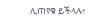ሊጠየቁ ይችላሉ፥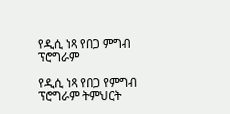የዲሲ ነጻ የበጋ ምግብ ፕሮግራም

የዲሲ ነጻ የበጋ የምግብ ፕሮግራም ትምህርት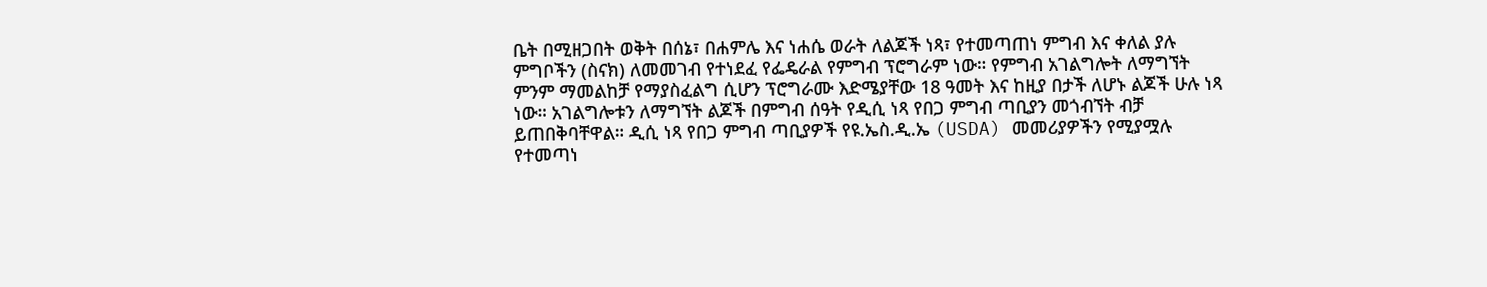ቤት በሚዘጋበት ወቅት በሰኔ፣ በሐምሌ እና ነሐሴ ወራት ለልጆች ነጻ፣ የተመጣጠነ ምግብ እና ቀለል ያሉ ምግቦችን (ስናክ) ለመመገብ የተነደፈ የፌዴራል የምግብ ፕሮግራም ነው። የምግብ አገልግሎት ለማግኘት ምንም ማመልከቻ የማያስፈልግ ሲሆን ፕሮግራሙ እድሜያቸው 18 ዓመት እና ከዚያ በታች ለሆኑ ልጆች ሁሉ ነጻ ነው። አገልግሎቱን ለማግኘት ልጆች በምግብ ሰዓት የዲሲ ነጻ የበጋ ምግብ ጣቢያን መጎብኘት ብቻ ይጠበቅባቸዋል። ዲሲ ነጻ የበጋ ምግብ ጣቢያዎች የዩ.ኤስ.ዲ.ኤ (USDA) መመሪያዎችን የሚያሟሉ የተመጣነ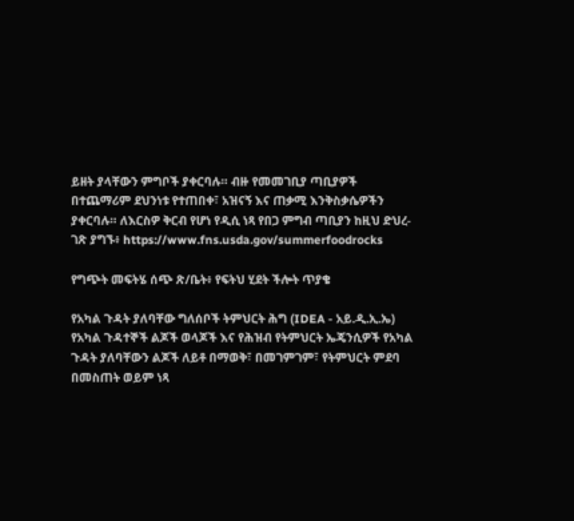ይዘት ያላቸውን ምግቦች ያቀርባሉ። ብዙ የመመገቢያ ጣቢያዎች በተጨማሪም ደህንነቱ የተጠበቀ፣ አዝናኝ እና ጠቃሚ እንቅስቃሴዎችን ያቀርባሉ። ለእርስዎ ቅርብ የሆነ የዲሲ ነጻ የበጋ ምግብ ጣቢያን ከዚህ ድህረ-ገጽ ያግኙ፥ https://www.fns.usda.gov/summerfoodrocks

የግጭት መፍትሄ ሰጭ ጽ/ቤት፥ የፍትህ ሂደት ችሎት ጥያቄ

የአካል ጉዳት ያለባቸው ግለሰቦች ትምህርት ሕግ (IDEA - አይ.ዲ.ኢ.ኤ) የአካል ጉዳተኞች ልጆች ወላጆች እና የሕዝብ የትምህርት ኤጄንሲዎች የአካል ጉዳት ያለባቸውን ልጆች ለይቶ በማወቅ፣ በመገምገም፣ የትምህርት ምደባ በመስጠት ወይም ነጻ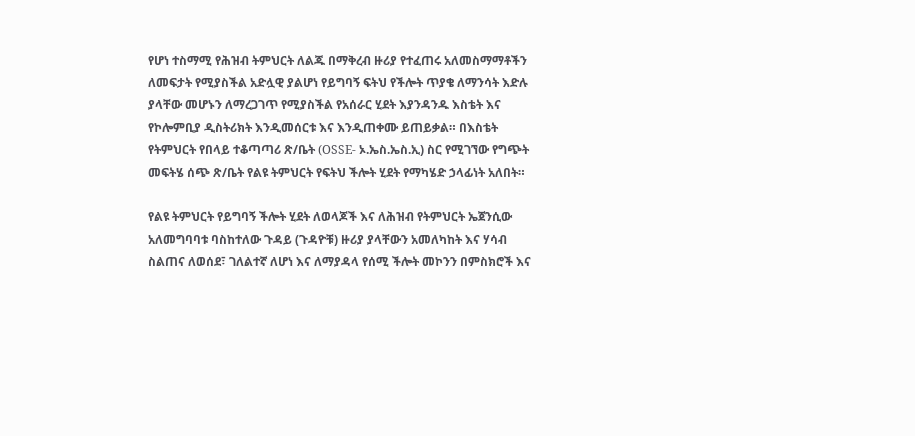የሆነ ተስማሚ የሕዝብ ትምህርት ለልጁ በማቅረብ ዙሪያ የተፈጠሩ አለመስማማቶችን ለመፍታት የሚያስችል አድሏዊ ያልሆነ የይግባኝ ፍትህ የችሎት ጥያቄ ለማንሳት እድሉ ያላቸው መሆኑን ለማረጋገጥ የሚያስችል የአሰራር ሂደት እያንዳንዱ እስቴት እና የኮሎምቢያ ዲስትሪክት እንዲመሰርቱ እና እንዲጠቀሙ ይጠይቃል። በእስቴት የትምህርት የበላይ ተቆጣጣሪ ጽ/ቤት (OSSE- ኦ.ኤስ.ኤስ.ኢ) ስር የሚገኘው የግጭት መፍትሄ ሰጭ ጽ/ቤት የልዩ ትምህርት የፍትህ ችሎት ሂደት የማካሄድ ኃላፊነት አለበት።

የልዩ ትምህርት የይግባኝ ችሎት ሂደት ለወላጆች እና ለሕዝብ የትምህርት ኤጀንሲው አለመግባባቱ ባስከተለው ጉዳይ (ጉዳዮቹ) ዙሪያ ያላቸውን አመለካከት እና ሃሳብ ስልጠና ለወሰደ፣ ገለልተኛ ለሆነ እና ለማያዳላ የሰሚ ችሎት መኮንን በምስክሮች እና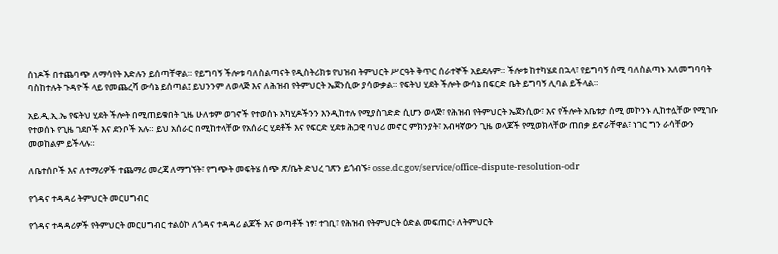ሰነዶች በተጨባጭ ለማሳየት እድሉን ይሰጣቸዋል። የይግባኝ ችሎቱ ባለስልጣናት የዲስትሪክቱ የህዝብ ትምህርት ሥርዓት ቅጥር ሰራተኞች አይደሉም። ችሎቱ ከተካሄደ በኋላ፣ የይግባኝ ሰሚ ባለስልጣኑ አለመግባባት ባስከተሉት ጉዳዮች ላይ የመጨረሻ ውሳኔ ይሰጣል፤ ይህንንም ለወላጅ እና ለሕዝብ የትምህርት ኤጀንሲው ያሳውቃል። የፍትህ ሂደት ችሎት ውሳኔ በፍርድ ቤት ይግባኝ ሊባል ይችላል።

አይ.ዲ.ኢ.ኤ የፍትህ ሂደት ችሎት በሚጠይቁበት ጊዜ ሁለቱም ወገኖች የተወሰኑ አካሂዶችንን እንዲከተሉ የሚያስገድድ ሲሆን ወላጅ፣ የሕዝብ የትምህርት ኤጀንሲው፣ እና የችሎት አቤቱታ ሰሚ መኮንኑ ሊከተሏቸው የሚገቡ የተወሰኑ የጊዜ ገደቦች እና ደንቦች አሉ። ይህ አሰራር በሚከተላቸው የአሰራር ሂደቶች እና የፍርድ ሂደቱ ሕጋዊ ባህሪ መኖር ምክንያት፣ አብዛኛውን ጊዜ ወላጆች የሚወክላቸው ጠበቃ ይኖራቸዋል፣ ነገር ግን ራሳቸውን መወከልም ይችላሉ።

ለቤተሰቦች እና ለተማሪዎች ተጨማሪ መረጃ ለማግኘት፣ የግጭት መፍትሄ ሰጭ ጽ/ቤት ድህረ ገጽን ይጎብኙ፥ osse.dc.gov/service/office-dispute-resolution-odr

የጎዳና ተዳዳሪ ትምህርት መርሀግብር

የጎዳና ተዳዳሪዎች የትምህርት መርሀግብር ተልዕኮ ለጎዳና ተዳዳሪ ልጆች እና ወጣቶች ነፃ፣ ተገቢ፣ የሕዝብ የትምህርት ዕድል መፍጠር፥ ለትምህርት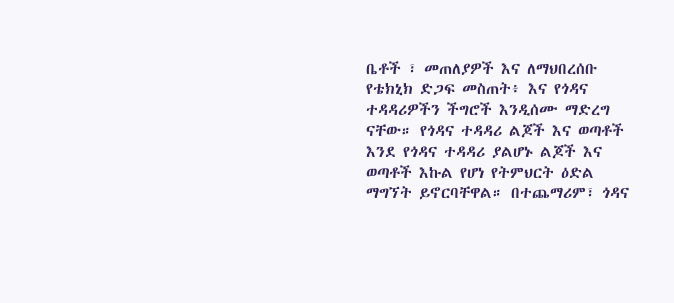ቤቶች ፣ መጠለያዎች እና ለማህበረሰቡ የቴክኒክ ድጋፍ መስጠት፥ እና የጎዳና ተዳዳሪዎችን ችግሮች እንዲሰሙ ማድረግ ናቸው። የጎዳና ተዳዳሪ ልጆች እና ወጣቶች እንደ የጎዳና ተዳዳሪ ያልሆኑ ልጆች እና ወጣቶች እኩል የሆነ የትምህርት ዕድል ማግኘት ይኖርባቸዋል። በተጨማሪም፣ ጎዳና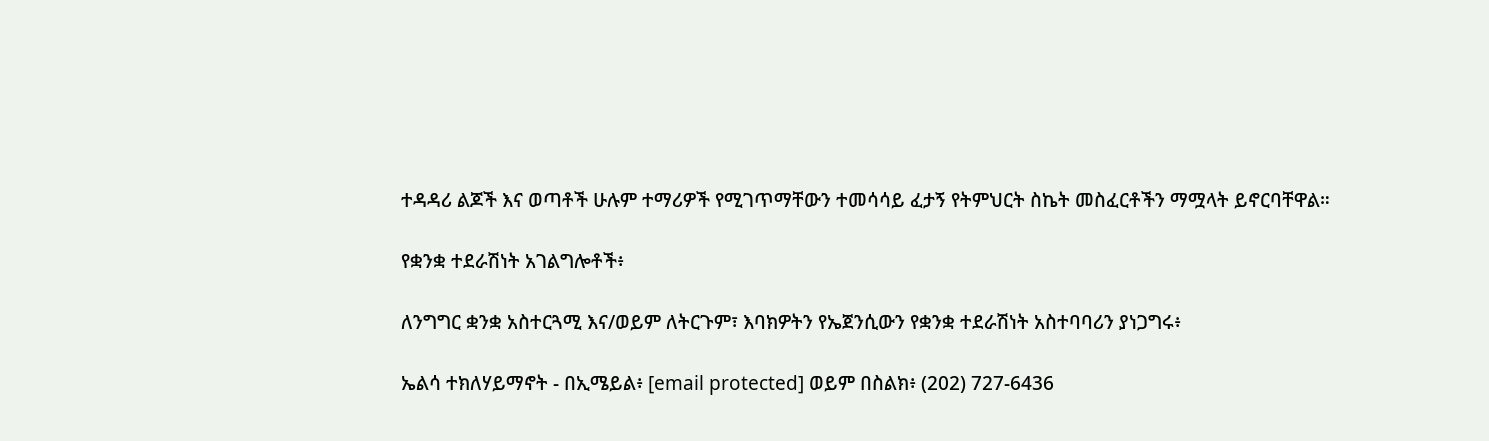ተዳዳሪ ልጆች እና ወጣቶች ሁሉም ተማሪዎች የሚገጥማቸውን ተመሳሳይ ፈታኝ የትምህርት ስኬት መስፈርቶችን ማሟላት ይኖርባቸዋል።

የቋንቋ ተደራሽነት አገልግሎቶች፥

ለንግግር ቋንቋ አስተርጓሚ እና/ወይም ለትርጉም፣ እባክዎትን የኤጀንሲውን የቋንቋ ተደራሽነት አስተባባሪን ያነጋግሩ፥

ኤልሳ ተክለሃይማኖት - በኢሜይል፥ [email protected] ወይም በስልክ፥ (202) 727-6436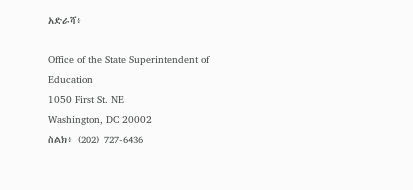አድራሻ፥

Office of the State Superintendent of Education
1050 First St. NE
Washington, DC 20002
ስልክ፥ (202) 727-6436